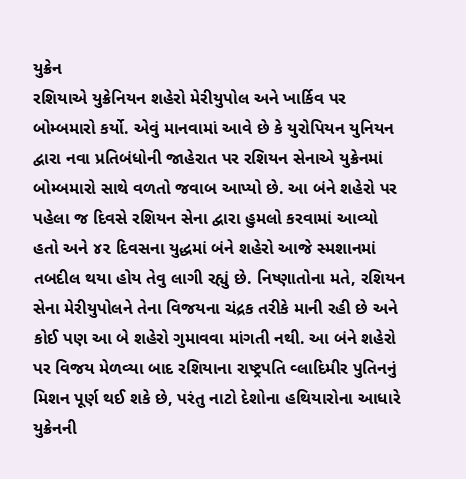યુક્રેન
રશિયાએ યુક્રેનિયન શહેરો મેરીયુપોલ અને ખાર્કિવ પર બોમ્બમારો કર્યો. એવું માનવામાં આવે છે કે યુરોપિયન યુનિયન દ્વારા નવા પ્રતિબંધોની જાહેરાત પર રશિયન સેનાએ યુક્રેનમાં બોમ્બમારો સાથે વળતો જવાબ આપ્યો છે. આ બંને શહેરો પર પહેલા જ દિવસે રશિયન સેના દ્વારા હુમલો કરવામાં આવ્યો હતો અને ૪૨ દિવસના યુદ્ધમાં બંને શહેરો આજે સ્મશાનમાં તબદીલ થયા હોય તેવુ લાગી રહ્યું છે. નિષ્ણાતોના મતે, રશિયન સેના મેરીયુપોલને તેના વિજયના ચંદ્રક તરીકે માની રહી છે અને કોઈ પણ આ બે શહેરો ગુમાવવા માંગતી નથી. આ બંને શહેરો પર વિજય મેળવ્યા બાદ રશિયાના રાષ્ટ્રપતિ વ્લાદિમીર પુતિનનું મિશન પૂર્ણ થઈ શકે છે, પરંતુ નાટો દેશોના હથિયારોના આધારે યુક્રેનની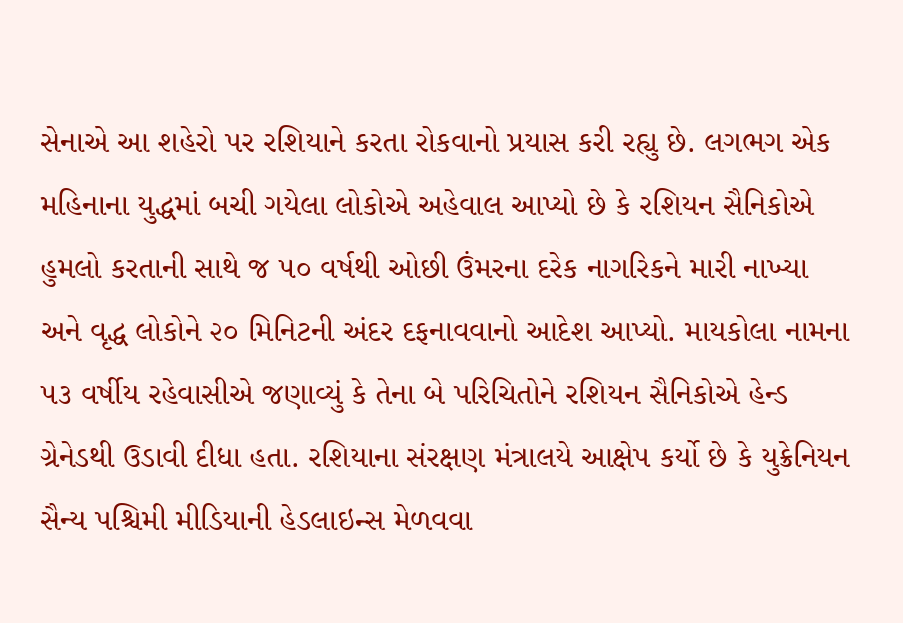સેનાએ આ શહેરો પર રશિયાને કરતા રોકવાનો પ્રયાસ કરી રહ્યુ છે. લગભગ એક મહિનાના યુદ્ધમાં બચી ગયેલા લોકોએ અહેવાલ આપ્યો છે કે રશિયન સૈનિકોએ હુમલો કરતાની સાથે જ ૫૦ વર્ષથી ઓછી ઉંમરના દરેક નાગરિકને મારી નાખ્યા અને વૃદ્ધ લોકોને ૨૦ મિનિટની અંદર દફનાવવાનો આદેશ આપ્યો. માયકોલા નામના ૫૩ વર્ષીય રહેવાસીએ જણાવ્યું કે તેના બે પરિચિતોને રશિયન સૈનિકોએ હેન્ડ ગ્રેનેડથી ઉડાવી દીધા હતા. રશિયાના સંરક્ષણ મંત્રાલયે આક્ષેપ કર્યો છે કે યુક્રેનિયન સૈન્ય પશ્ચિમી મીડિયાની હેડલાઇન્સ મેળવવા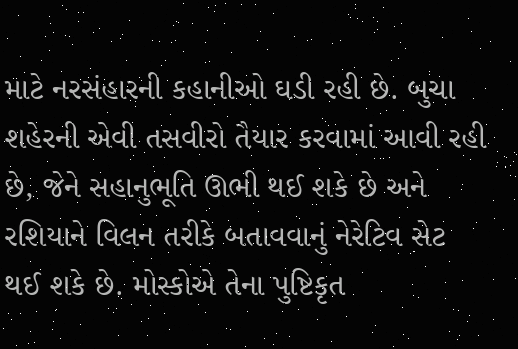માટે નરસંહારની કહાનીઓ ઘડી રહી છે. બુચા શહેરની એવી તસવીરો તૈયાર કરવામાં આવી રહી છે, જેને સહાનુભૂતિ ઊભી થઈ શકે છે અને રશિયાને વિલન તરીકે બતાવવાનું નેરેટિવ સેટ થઈ શકે છે. મોસ્કોએ તેના પુષ્ટિકૃત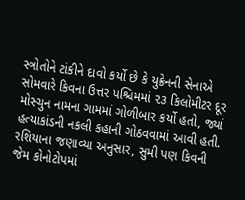સ્ત્રોતોને ટાંકીને દાવો કર્યો છે કે યુક્રેનની સેનાએ સોમવારે કિવના ઉત્તર પશ્ચિમમાં ૨૩ કિલોમીટર દૂર મોસ્ચુન નામના ગામમાં ગોળીબાર કર્યો હતો, જ્યાં હત્યાકાંડની નકલી કહાની ગોઠવવામાં આવી હતી. રશિયાના જણાવ્યા અનુસાર, સુમી પણ કિવની જેમ કોનોટોપમાં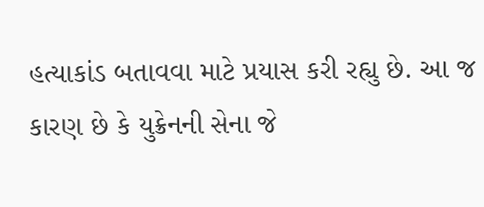હત્યાકાંડ બતાવવા માટે પ્રયાસ કરી રહ્યુ છે. આ જ કારણ છે કે યુક્રેનની સેના જે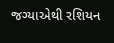જગ્યાએથી રશિયન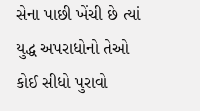સેના પાછી ખેંચી છે ત્યાં યુદ્ધ અપરાધોનો તેઓ કોઈ સીધો પુરાવો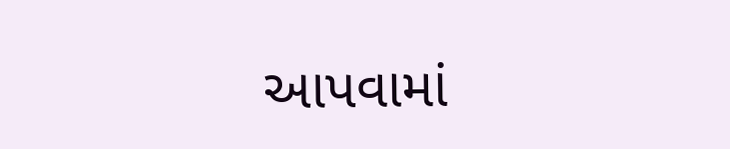આપવામાં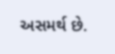અસમર્થ છે.